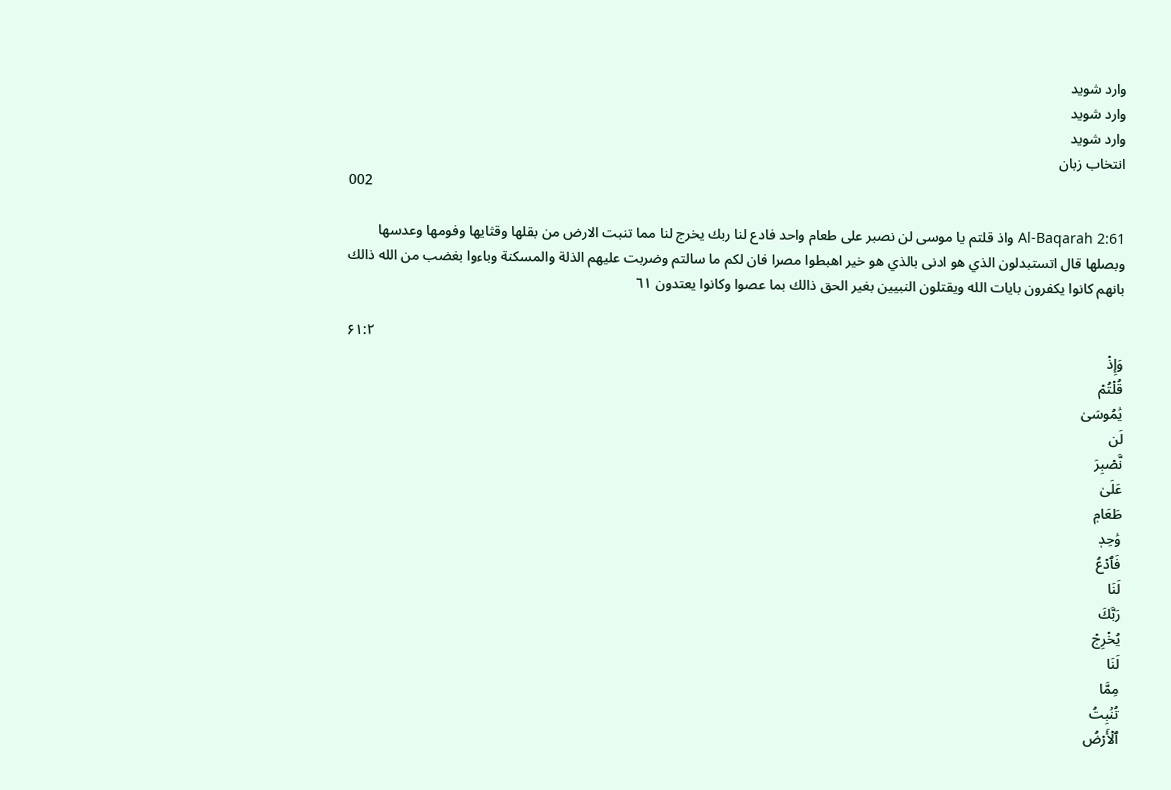وارد شوید
وارد شوید
وارد شوید
انتخاب زبان
002

Al-Baqarah 2:61 واذ قلتم يا موسى لن نصبر على طعام واحد فادع لنا ربك يخرج لنا مما تنبت الارض من بقلها وقثايها وفومها وعدسها وبصلها قال اتستبدلون الذي هو ادنى بالذي هو خير اهبطوا مصرا فان لكم ما سالتم وضربت عليهم الذلة والمسكنة وباءوا بغضب من الله ذالك بانهم كانوا يكفرون بايات الله ويقتلون النبيين بغير الحق ذالك بما عصوا وكانوا يعتدون ٦١

۶۱:۲
وَإِذۡ
قُلۡتُمۡ
يَٰمُوسَىٰ
لَن
نَّصۡبِرَ
عَلَىٰ
طَعَامٖ
وَٰحِدٖ
فَٱدۡعُ
لَنَا
رَبَّكَ
يُخۡرِجۡ
لَنَا
مِمَّا
تُنۢبِتُ
ٱلۡأَرۡضُ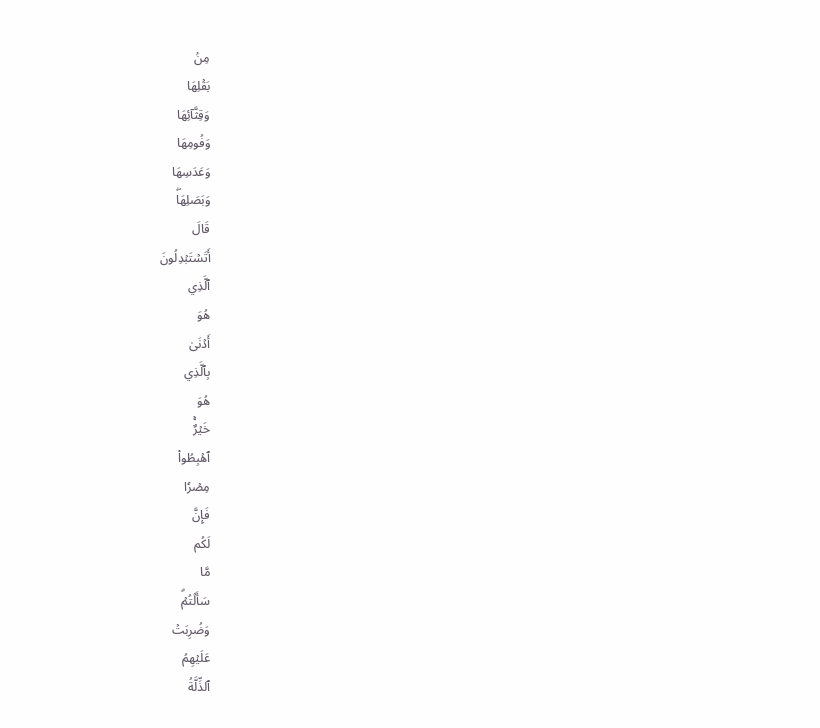مِنۢ
بَقۡلِهَا
وَقِثَّآئِهَا
وَفُومِهَا
وَعَدَسِهَا
وَبَصَلِهَاۖ
قَالَ
أَتَسۡتَبۡدِلُونَ
ٱلَّذِي
هُوَ
أَدۡنَىٰ
بِٱلَّذِي
هُوَ
خَيۡرٌۚ
ٱهۡبِطُواْ
مِصۡرٗا
فَإِنَّ
لَكُم
مَّا
سَأَلۡتُمۡۗ
وَضُرِبَتۡ
عَلَيۡهِمُ
ٱلذِّلَّةُ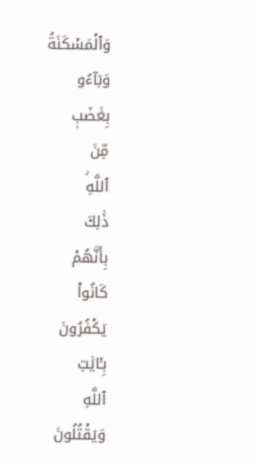وَٱلۡمَسۡكَنَةُ
وَبَآءُو
بِغَضَبٖ
مِّنَ
ٱللَّهِۚ
ذَٰلِكَ
بِأَنَّهُمۡ
كَانُواْ
يَكۡفُرُونَ
بِـَٔايَٰتِ
ٱللَّهِ
وَيَقۡتُلُونَ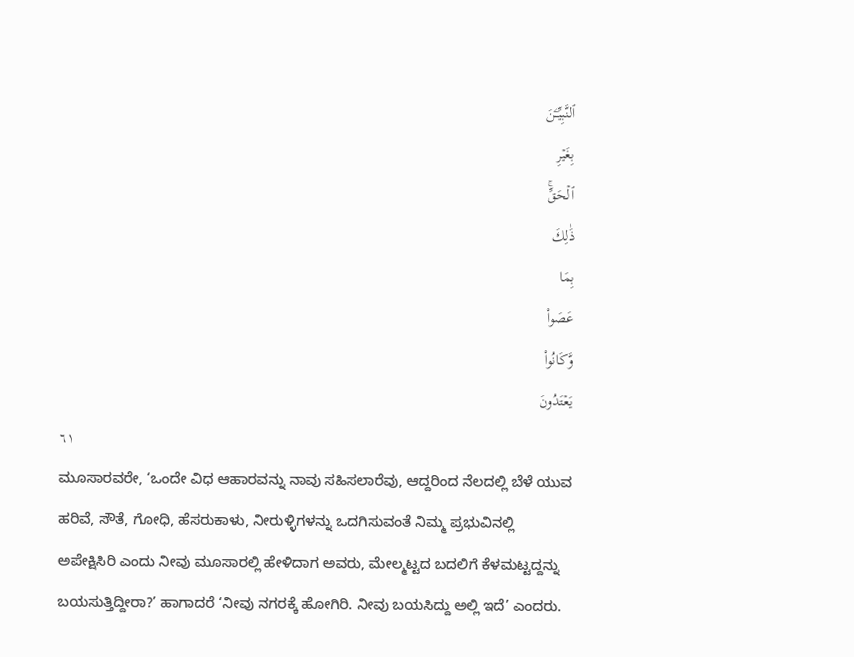ٱلنَّبِيِّـۧنَ
بِغَيۡرِ
ٱلۡحَقِّۚ
ذَٰلِكَ
بِمَا
عَصَواْ
وَّكَانُواْ
يَعۡتَدُونَ
٦١
ಮೂಸಾರವರೇ, ‘ಒಂದೇ ವಿಧ ಆಹಾರವನ್ನು ನಾವು ಸಹಿಸಲಾರೆವು, ಆದ್ದರಿಂದ ನೆಲದಲ್ಲಿ ಬೆಳೆ ಯುವ ಹರಿವೆ, ಸೌತೆ, ಗೋಧಿ, ಹೆಸರುಕಾಳು, ನೀರುಳ್ಳಿಗಳನ್ನು ಒದಗಿಸುವಂತೆ ನಿಮ್ಮ ಪ್ರಭುವಿನಲ್ಲಿ ಅಪೇಕ್ಷಿಸಿರಿ ಎಂದು ನೀವು ಮೂಸಾರಲ್ಲಿ ಹೇಳಿದಾಗ ಅವರು, ಮೇಲ್ಮಟ್ಟದ ಬದಲಿಗೆ ಕೆಳಮಟ್ಟದ್ದನ್ನು ಬಯಸುತ್ತಿದ್ದೀರಾ?’ ಹಾಗಾದರೆ ‘ನೀವು ನಗರಕ್ಕೆ ಹೋಗಿರಿ. ನೀವು ಬಯಸಿದ್ದು ಅಲ್ಲಿ ಇದೆ’ ಎಂದರು.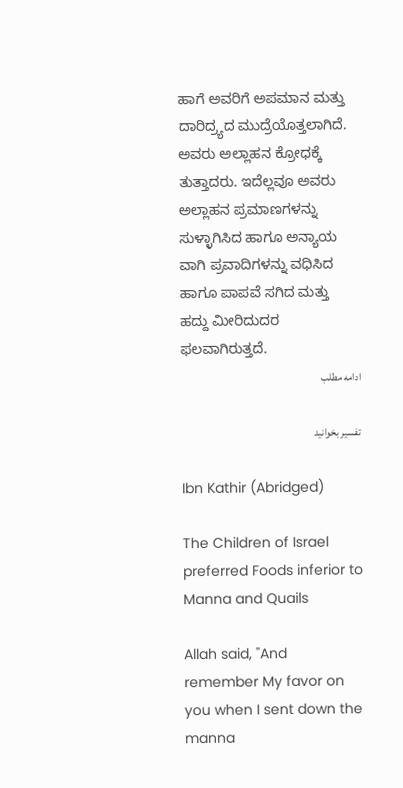ಹಾಗೆ ಅವರಿಗೆ ಅಪಮಾನ ಮತ್ತು ದಾರಿದ್ರ್ಯದ ಮುದ್ರೆಯೊತ್ತಲಾಗಿದೆ. ಅವರು ಅಲ್ಲಾಹನ ಕ್ರೋಧಕ್ಕೆ ತುತ್ತಾದರು. ಇದೆಲ್ಲವೂ ಅವರು ಅಲ್ಲಾಹನ ಪ್ರಮಾಣಗಳನ್ನು ಸುಳ್ಳಾಗಿಸಿದ ಹಾಗೂ ಅನ್ಯಾಯ ವಾಗಿ ಪ್ರವಾದಿಗಳನ್ನು ವಧಿಸಿದ ಹಾಗೂ ಪಾಪವೆ ಸಗಿದ ಮತ್ತು ಹದ್ದು ಮೀರಿದುದರ ಫಲವಾಗಿರುತ್ತದೆ.
ادامه مطلب

تفسیر بخوانید

Ibn Kathir (Abridged)

The Children of Israel preferred Foods inferior to Manna and Quails

Allah said, "And remember My favor on you when I sent down the manna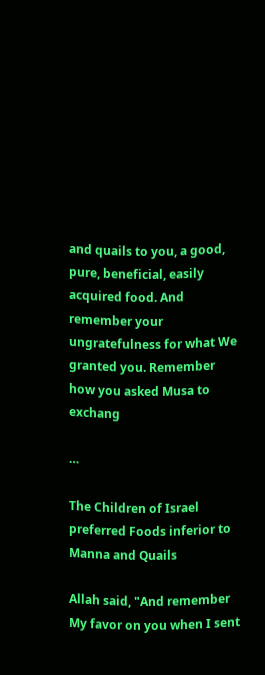and quails to you, a good, pure, beneficial, easily acquired food. And remember your ungratefulness for what We granted you. Remember how you asked Musa to exchang

…

The Children of Israel preferred Foods inferior to Manna and Quails

Allah said, "And remember My favor on you when I sent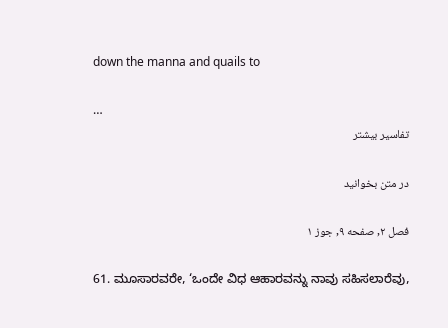down the manna and quails to

…
تفاسیر بیشتر

در متن بخوانید

فصل ۲, صفحه ۹, جوز ۱

61. ಮೂಸಾರವರೇ, ‘ಒಂದೇ ವಿಧ ಆಹಾರವನ್ನು ನಾವು ಸಹಿಸಲಾರೆವು,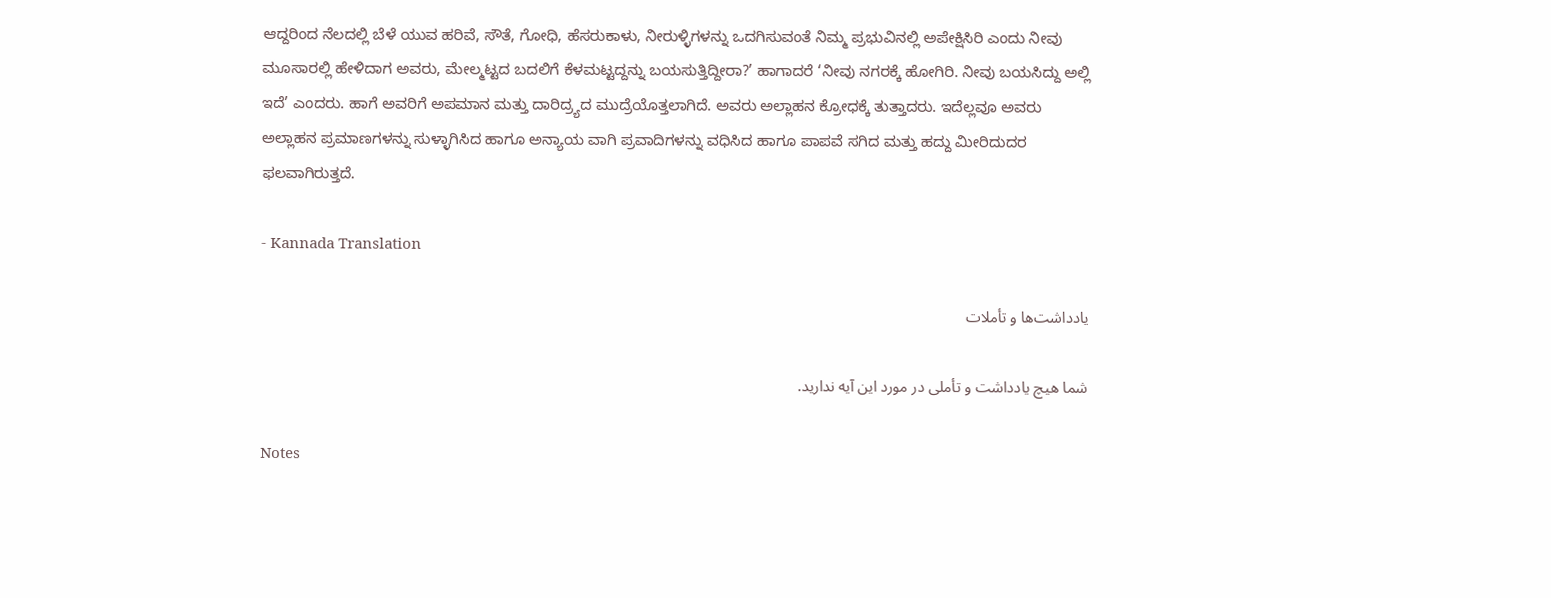ಆದ್ದರಿಂದ ನೆಲದಲ್ಲಿ ಬೆಳೆ ಯುವ ಹರಿವೆ, ಸೌತೆ, ಗೋಧಿ, ಹೆಸರುಕಾಳು, ನೀರುಳ್ಳಿಗಳನ್ನು ಒದಗಿಸುವಂತೆ ನಿಮ್ಮ ಪ್ರಭುವಿನಲ್ಲಿ ಅಪೇಕ್ಷಿಸಿರಿ ಎಂದು ನೀವು ಮೂಸಾರಲ್ಲಿ ಹೇಳಿದಾಗ ಅವರು, ಮೇಲ್ಮಟ್ಟದ ಬದಲಿಗೆ ಕೆಳಮಟ್ಟದ್ದನ್ನು ಬಯಸುತ್ತಿದ್ದೀರಾ?’ ಹಾಗಾದರೆ ‘ನೀವು ನಗರಕ್ಕೆ ಹೋಗಿರಿ. ನೀವು ಬಯಸಿದ್ದು ಅಲ್ಲಿ ಇದೆ’ ಎಂದರು. ಹಾಗೆ ಅವರಿಗೆ ಅಪಮಾನ ಮತ್ತು ದಾರಿದ್ರ್ಯದ ಮುದ್ರೆಯೊತ್ತಲಾಗಿದೆ. ಅವರು ಅಲ್ಲಾಹನ ಕ್ರೋಧಕ್ಕೆ ತುತ್ತಾದರು. ಇದೆಲ್ಲವೂ ಅವರು ಅಲ್ಲಾಹನ ಪ್ರಮಾಣಗಳನ್ನು ಸುಳ್ಳಾಗಿಸಿದ ಹಾಗೂ ಅನ್ಯಾಯ ವಾಗಿ ಪ್ರವಾದಿಗಳನ್ನು ವಧಿಸಿದ ಹಾಗೂ ಪಾಪವೆ ಸಗಿದ ಮತ್ತು ಹದ್ದು ಮೀರಿದುದರ ಫಲವಾಗಿರುತ್ತದೆ.

- Kannada Translation

یادداشت‌ها و تأملات

شما هیچ یادداشت و تأملی در مورد این آیه ندارید.

Notes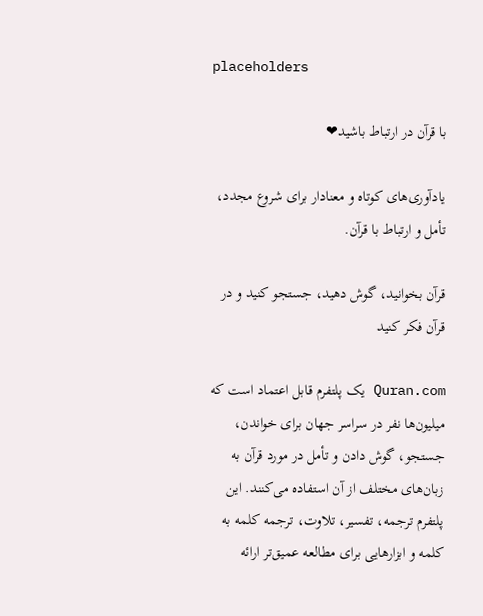placeholders

با قرآن در ارتباط باشید❤

یادآوری‌های کوتاه و معنادار برای شروع مجدد، تأمل و ارتباط با قرآن.

قرآن بخوانید، گوش دهید، جستجو کنید و در قرآن فکر کنید

Quran.com یک پلتفرم قابل اعتماد است که میلیون‌ها نفر در سراسر جهان برای خواندن، جستجو، گوش دادن و تأمل در مورد قرآن به زبان‌های مختلف از آن استفاده می‌کنند. این پلتفرم ترجمه، تفسیر، تلاوت، ترجمه کلمه به کلمه و ابزارهایی برای مطالعه عمیق‌تر ارائه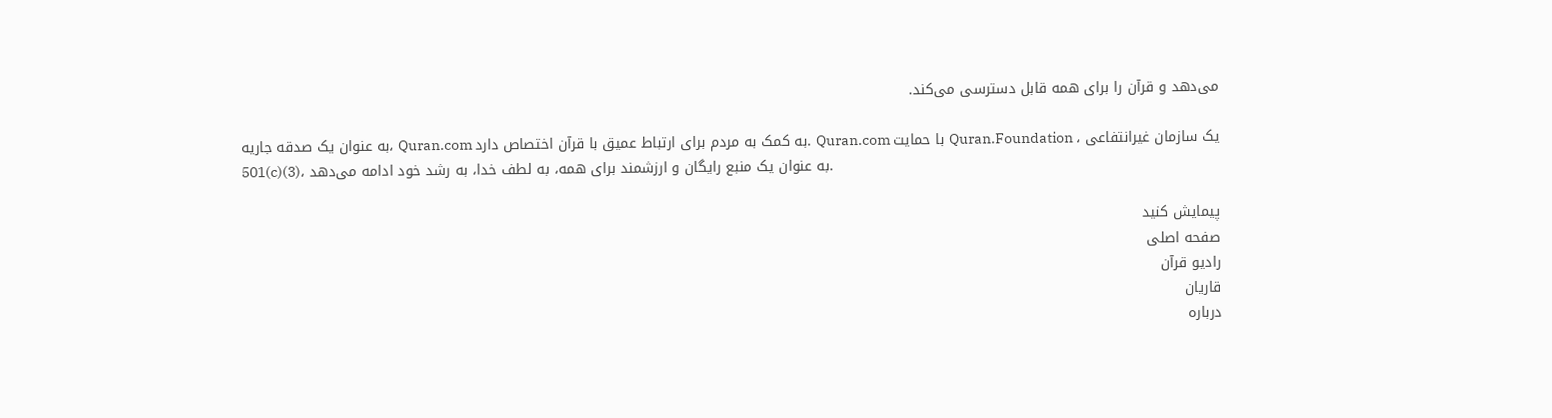می‌دهد و قرآن را برای همه قابل دسترسی می‌کند.

به عنوان یک صدقه جاریه، Quran.com به کمک به مردم برای ارتباط عمیق با قرآن اختصاص دارد. Quran.com با حمایت Quran.Foundation ، یک سازمان غیرانتفاعی 501(c)(3)، به عنوان یک منبع رایگان و ارزشمند برای همه، به لطف خدا، به رشد خود ادامه می‌دهد.

پیمایش کنید
صفحه اصلی
رادیو قرآن
قاریان
درباره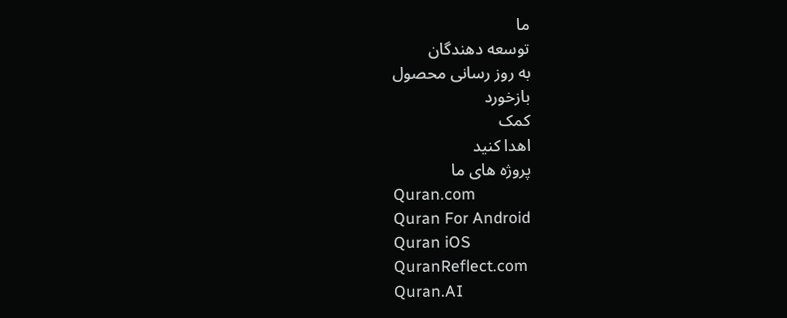ما
توسعه دهندگان
به روز رسانی محصول
بازخورد
کمک
اهدا کنید
پروژه های ما
Quran.com
Quran For Android
Quran iOS
QuranReflect.com
Quran.AI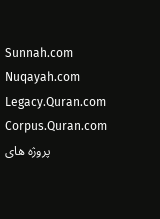Sunnah.com
Nuqayah.com
Legacy.Quran.com
Corpus.Quran.com
پروژه های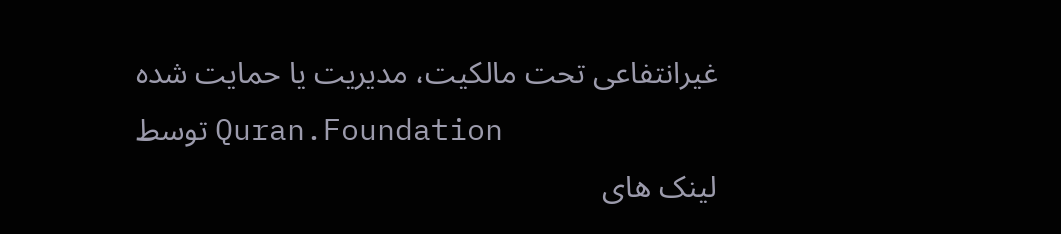غیرانتفاعی تحت مالکیت، مدیریت یا حمایت شده توسط Quran.Foundation
لینک های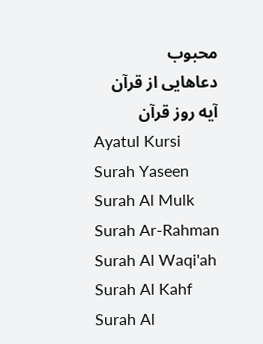محبوب
دعاهایی از قرآن
آیه روز قرآن
Ayatul Kursi
Surah Yaseen
Surah Al Mulk
Surah Ar-Rahman
Surah Al Waqi'ah
Surah Al Kahf
Surah Al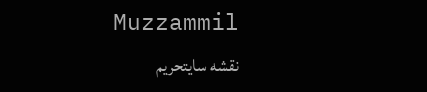Muzzammil
نقشه سایتحریم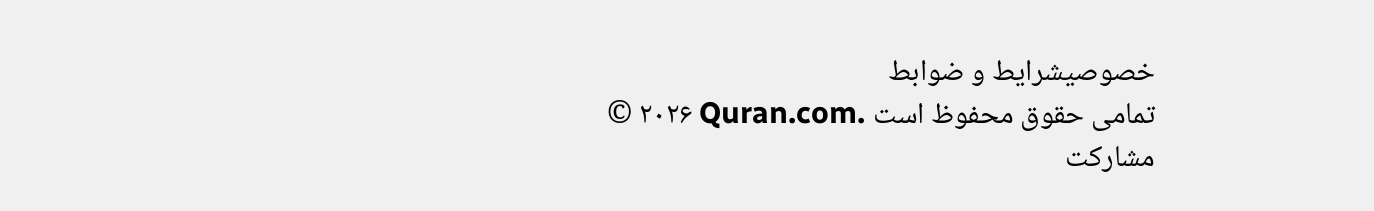خصوصیشرایط و ضوابط
© ۲۰۲۶ Quran.com. تمامی حقوق محفوظ است
مشارکت